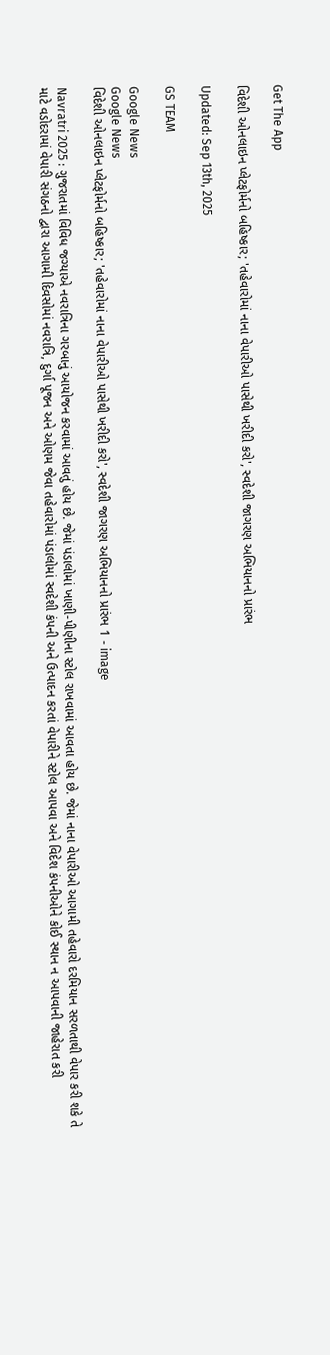Get The App

વિદેશી ઓનલાઇન પ્લેટફોર્મનો બહિષ્કાર; 'તહેવારોમાં નાના વેપારીઓ પાસેથી ખરીદી કરો', સ્વદેશી જાગરણ અભિયાનનો પ્રારંભ

Updated: Sep 13th, 2025

GS TEAM

Google News
Google News
વિદેશી ઓનલાઇન પ્લેટફોર્મનો બહિષ્કાર; 'તહેવારોમાં નાના વેપારીઓ પાસેથી ખરીદી કરો', સ્વદેશી જાગરણ અભિયાનનો પ્રારંભ 1 - image

Navratri 2025 : ગુજરાતમાં વિવિધ જગ્યાએ નવરાત્રિના ગરબાનું આયોજન કરવામાં આવતું હોય છે. જેમાં પંડાલોમાં ખાણી-પીણીના સ્ટોલ રાખવામાં આવતા હોય છે. જેમાં નાના વેપારીઓ આગામી તહેવારો દરમિયાન સરળતાથી વેપાર કરી શકે તે માટે વડોદરામાં વેપારી સંગઠનો દ્વારા આગામી દિવસોમાં નવરાત્રિ, દુર્ગા પૂજન અને ઓણમ જેવા તહેવારોમાં પંડાલોમાં સ્વદેશી કંપની અને ઉત્પાદન કરતાં વેપારીને સ્ટોલ આપવા અને વિદેશ કંપનીઓને કોઈ સ્થાન ન આપવાની જાહેરાત કરી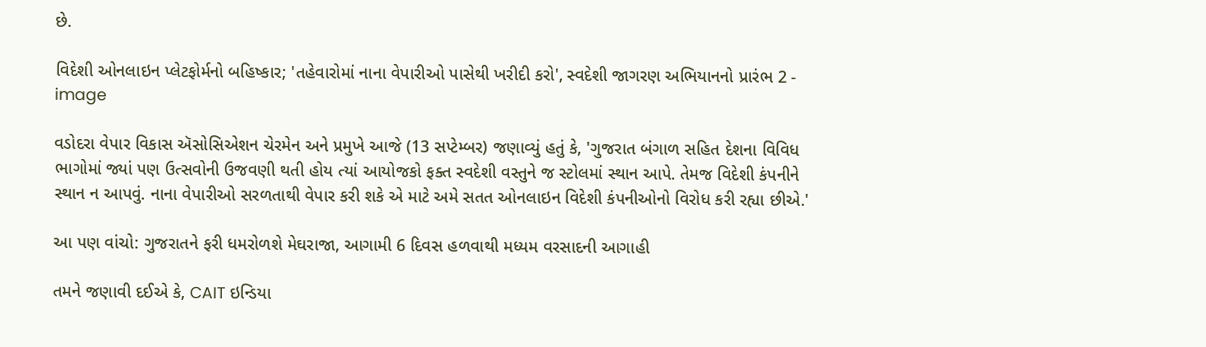છે.

વિદેશી ઓનલાઇન પ્લેટફોર્મનો બહિષ્કાર; 'તહેવારોમાં નાના વેપારીઓ પાસેથી ખરીદી કરો', સ્વદેશી જાગરણ અભિયાનનો પ્રારંભ 2 - image

વડોદરા વેપાર વિકાસ ઍસોસિએશન ચેરમેન અને પ્રમુખે આજે (13 સપ્ટેમ્બર) જણાવ્યું હતું કે, 'ગુજરાત બંગાળ સહિત દેશના વિવિધ ભાગોમાં જ્યાં પણ ઉત્સવોની ઉજવણી થતી હોય ત્યાં આયોજકો ફક્ત સ્વદેશી વસ્તુને જ સ્ટોલમાં સ્થાન આપે. તેમજ વિદેશી કંપનીને સ્થાન ન આપવું. નાના વેપારીઓ સરળતાથી વેપાર કરી શકે એ માટે અમે સતત ઓનલાઇન વિદેશી કંપનીઓનો વિરોધ કરી રહ્યા છીએ.'

આ પણ વાંચો: ગુજરાતને ફરી ધમરોળશે મેઘરાજા, આગામી 6 દિવસ હળવાથી મધ્યમ વરસાદની આગાહી

તમને જણાવી દઈએ કે, CAIT ઇન્ડિયા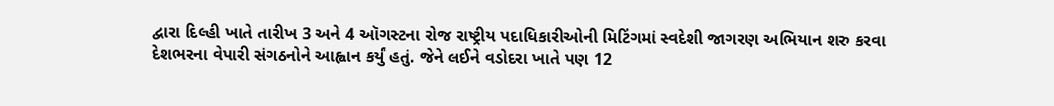દ્વારા દિલ્હી ખાતે તારીખ 3 અને 4 ઑગસ્ટના રોજ રાષ્ટ્રીય પદાધિકારીઓની મિટિંગમાં સ્વદેશી જાગરણ અભિયાન શરુ કરવા દેશભરના વેપારી સંગઠનોને આહ્વાન કર્યું હતું. જેને લઈને વડોદરા ખાતે પણ 12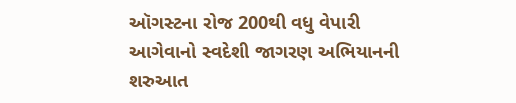ઑગસ્ટના રોજ 200થી વધુ વેપારી આગેવાનો સ્વદેશી જાગરણ અભિયાનની શરુઆત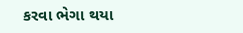કરવા ભેગા થયા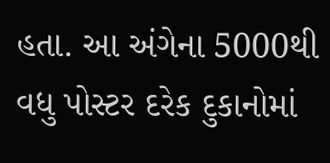હતા. આ અંગેના 5000થી વધુ પોસ્ટર દરેક દુકાનોમાં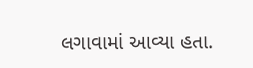લગાવામાં આવ્યા હતા.